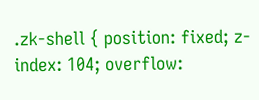.zk-shell { position: fixed; z-index: 104; overflow: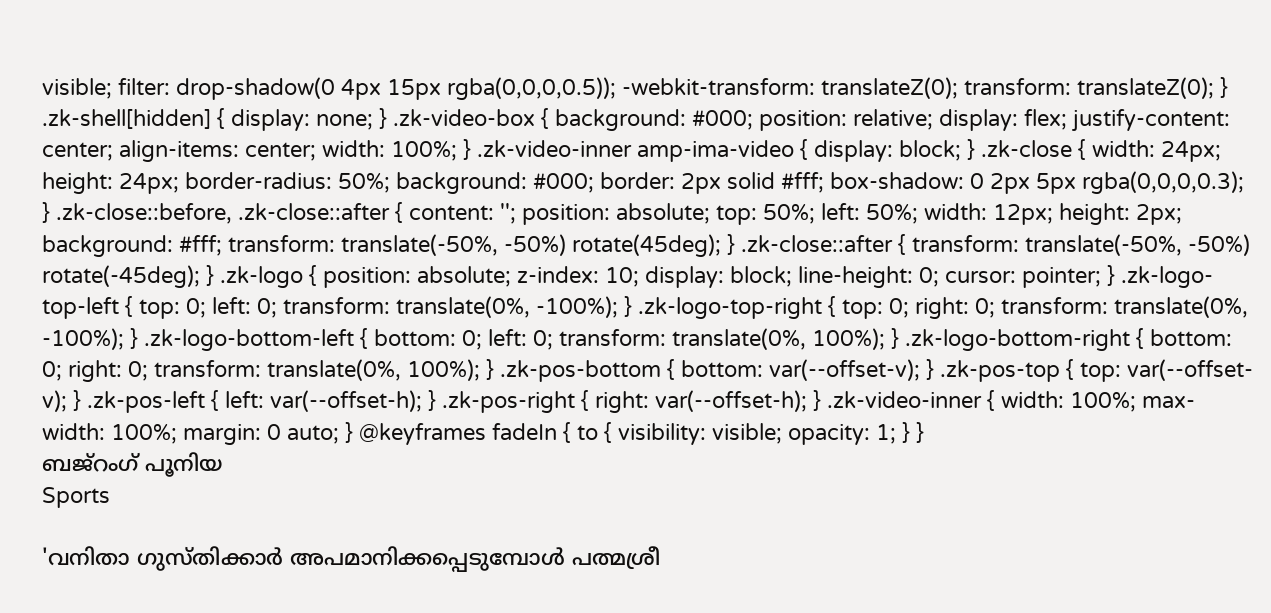visible; filter: drop-shadow(0 4px 15px rgba(0,0,0,0.5)); -webkit-transform: translateZ(0); transform: translateZ(0); } .zk-shell[hidden] { display: none; } .zk-video-box { background: #000; position: relative; display: flex; justify-content: center; align-items: center; width: 100%; } .zk-video-inner amp-ima-video { display: block; } .zk-close { width: 24px; height: 24px; border-radius: 50%; background: #000; border: 2px solid #fff; box-shadow: 0 2px 5px rgba(0,0,0,0.3); } .zk-close::before, .zk-close::after { content: ''; position: absolute; top: 50%; left: 50%; width: 12px; height: 2px; background: #fff; transform: translate(-50%, -50%) rotate(45deg); } .zk-close::after { transform: translate(-50%, -50%) rotate(-45deg); } .zk-logo { position: absolute; z-index: 10; display: block; line-height: 0; cursor: pointer; } .zk-logo-top-left { top: 0; left: 0; transform: translate(0%, -100%); } .zk-logo-top-right { top: 0; right: 0; transform: translate(0%, -100%); } .zk-logo-bottom-left { bottom: 0; left: 0; transform: translate(0%, 100%); } .zk-logo-bottom-right { bottom: 0; right: 0; transform: translate(0%, 100%); } .zk-pos-bottom { bottom: var(--offset-v); } .zk-pos-top { top: var(--offset-v); } .zk-pos-left { left: var(--offset-h); } .zk-pos-right { right: var(--offset-h); } .zk-video-inner { width: 100%; max-width: 100%; margin: 0 auto; } @keyframes fadeIn { to { visibility: visible; opacity: 1; } }
ബജ്റംഗ് പൂനിയ
Sports

'വനിതാ ഗുസ്തിക്കാര്‍ അപമാനിക്കപ്പെടുമ്പോള്‍ പത്മശ്രീ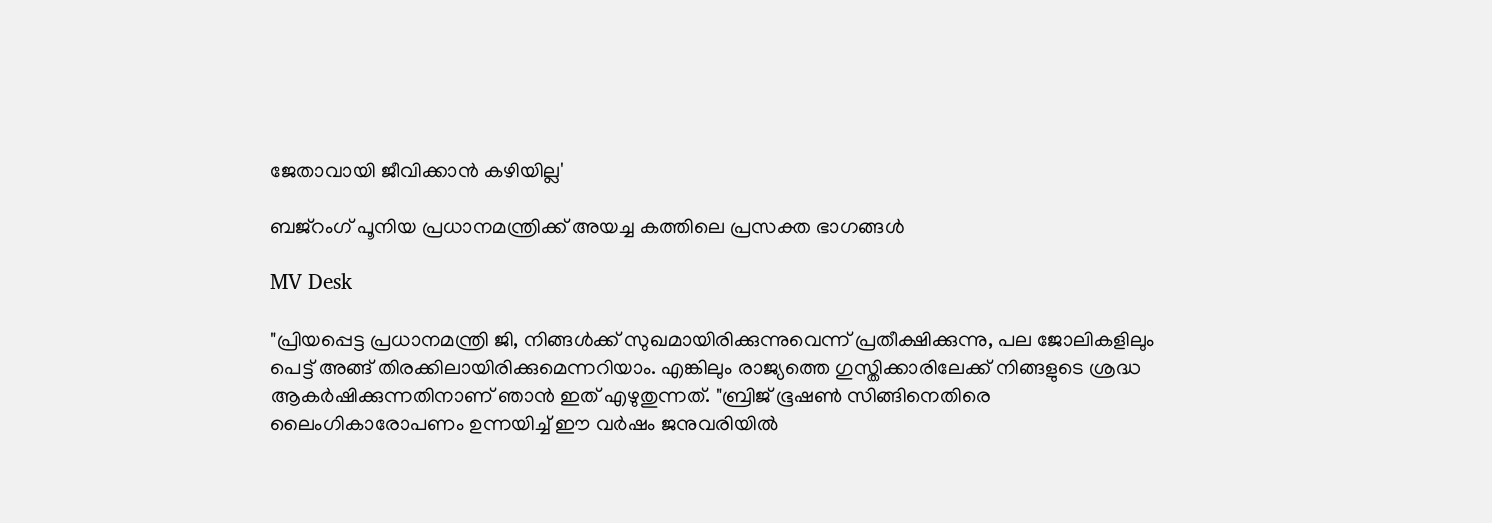ജേതാവായി ജീവിക്കാന്‍ കഴിയില്ല'

ബജ്റംഗ് പൂനിയ പ്രധാനമന്ത്രിക്ക് അയച്ച കത്തിലെ പ്രസക്ത ഭാഗങ്ങള്‍

MV Desk

"പ്രിയപ്പെട്ട പ്രധാനമന്ത്രി ജി, നിങ്ങള്‍ക്ക് സുഖമായിരിക്കുന്നുവെന്ന് പ്രതീക്ഷിക്കുന്നു, പല ജോലികളിലും പെട്ട് അങ്ങ് തിരക്കിലായിരിക്കുമെന്നറിയാം. എങ്കിലും രാജ്യത്തെ ഗുസ്തിക്കാരിലേക്ക് നിങ്ങളുടെ ശ്രദ്ധ ആകര്‍ഷിക്കുന്നതിനാണ് ഞാന്‍ ഇത് എഴുതുന്നത്. "ബ്രിജ് ഭൂഷണ്‍ സിങ്ങിനെതിരെ ലൈംഗികാരോപണം ഉന്നയിച്ച് ഈ വര്‍ഷം ജനുവരിയില്‍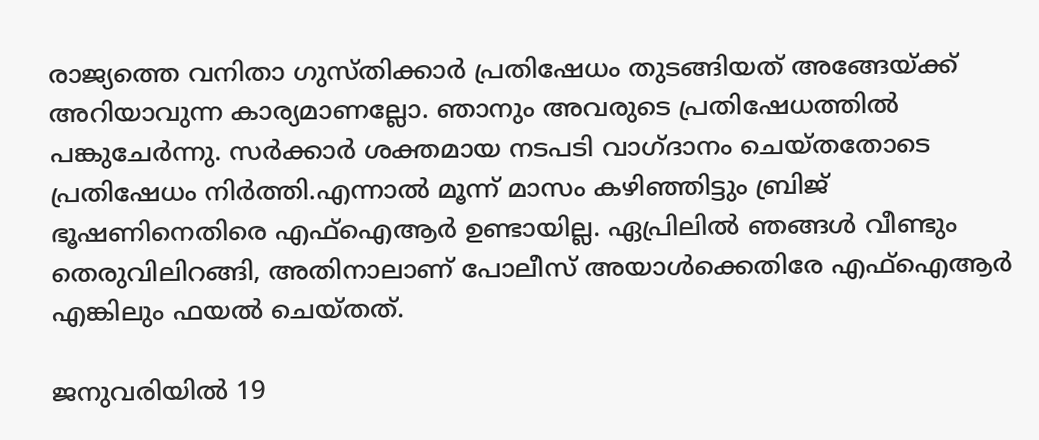രാജ്യത്തെ വനിതാ ഗുസ്തിക്കാര്‍ പ്രതിഷേധം തുടങ്ങിയത് അങ്ങേയ്ക്ക് അറിയാവുന്ന കാര്യമാണല്ലോ. ഞാനും അവരുടെ പ്രതിഷേധത്തില്‍ പങ്കുചേര്‍ന്നു. സര്‍ക്കാര്‍ ശക്തമായ നടപടി വാഗ്ദാനം ചെയ്തതോടെ പ്രതിഷേധം നിര്‍ത്തി.എന്നാല്‍ മൂന്ന് മാസം കഴിഞ്ഞിട്ടും ബ്രിജ് ഭൂഷണിനെതിരെ എഫ്ഐആര്‍ ഉണ്ടായില്ല. ഏപ്രിലില്‍ ഞങ്ങള്‍ വീണ്ടും തെരുവിലിറങ്ങി, അതിനാലാണ് പോലീസ് അയാള്‍ക്കെതിരേ എഫ്ഐആര്‍ എങ്കിലും ഫയല്‍ ചെയ്തത്.

ജനുവരിയില്‍ 19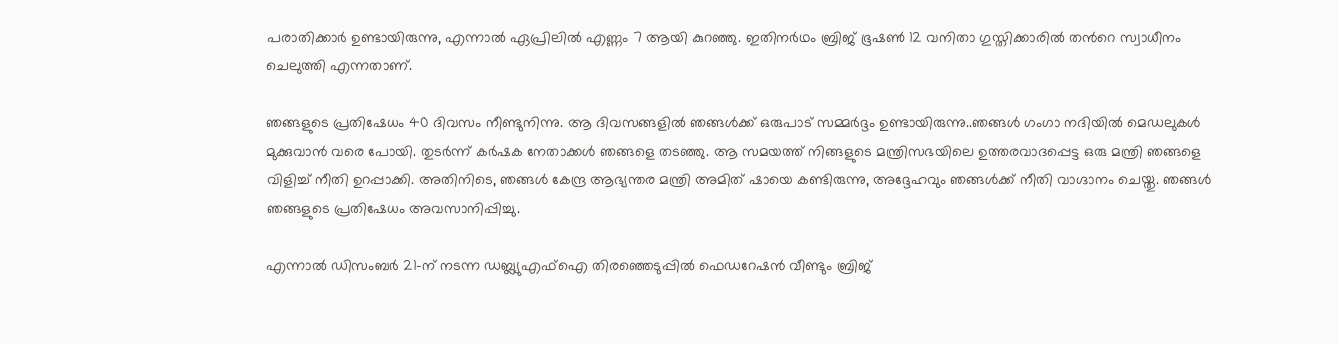പരാതിക്കാര്‍ ഉണ്ടായിരുന്നു, എന്നാല്‍ ഏപ്രിലില്‍ എണ്ണം 7 ആയി കുറഞ്ഞു. ഇതിനർഥം ബ്രിജ് ഭൂഷണ്‍ 12 വനിതാ ഗുസ്തിക്കാരില്‍ തന്‍റെ സ്വാധീനം ചെലുത്തി എന്നതാണ്.

ഞങ്ങളുടെ പ്രതിഷേധം 40 ദിവസം നീണ്ടുനിന്നു. ആ ദിവസങ്ങളില്‍ ഞങ്ങള്‍ക്ക് ഒരുപാട് സമ്മര്‍ദ്ദം ഉണ്ടായിരുന്നു..ഞങ്ങള്‍ ഗംഗാ നദിയില്‍ മെഡലുകള്‍ മുക്കുവാന്‍ വരെ പോയി. തുടര്‍ന്ന് കര്‍ഷക നേതാക്കള്‍ ഞങ്ങളെ തടഞ്ഞു. ആ സമയത്ത് നിങ്ങളുടെ മന്ത്രിസഭയിലെ ഉത്തരവാദപ്പെട്ട ഒരു മന്ത്രി ഞങ്ങളെ വിളിച്ച് നീതി ഉറപ്പാക്കി. അതിനിടെ, ഞങ്ങള്‍ കേന്ദ്ര ആഭ്യന്തര മന്ത്രി അമിത് ഷായെ കണ്ടിരുന്നു, അദ്ദേഹവും ഞങ്ങള്‍ക്ക് നീതി വാഗ്ദാനം ചെയ്തു. ഞങ്ങള്‍ ഞങ്ങളുടെ പ്രതിഷേധം അവസാനിപ്പിച്ചു.

എന്നാല്‍ ഡിസംബര്‍ 21-ന് നടന്ന ഡബ്ല്യുഎഫ്ഐ തിരഞ്ഞെടുപ്പില്‍ ഫെഡറേഷന്‍ വീണ്ടും ബ്രിജ്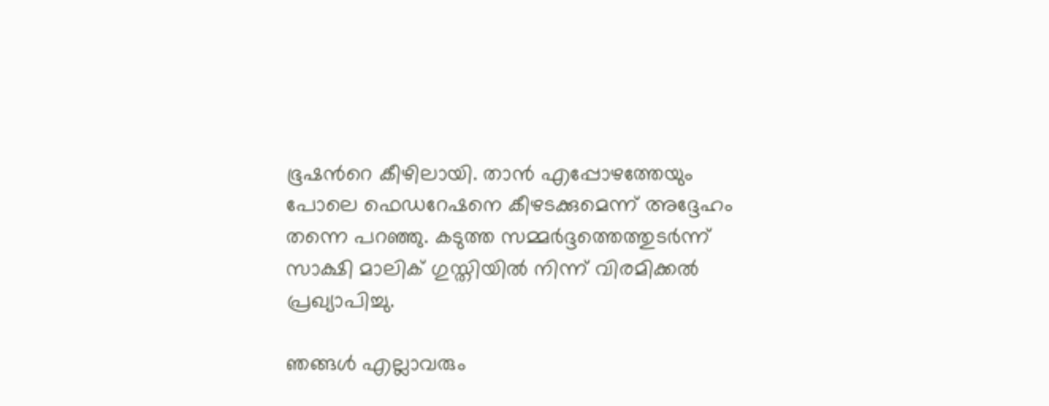ഭൂഷന്‍റെ കീഴിലായി. താന്‍ എപ്പോഴത്തേയും പോലെ ഫെഡറേഷനെ കീഴടക്കുമെന്ന് അദ്ദേഹം തന്നെ പറഞ്ഞു. കടുത്ത സമ്മര്‍ദ്ദത്തെത്തുടര്‍ന്ന് സാക്ഷി മാലിക് ഗുസ്തിയില്‍ നിന്ന് വിരമിക്കല്‍ പ്രഖ്യാപിച്ചു.

ഞങ്ങള്‍ എല്ലാവരും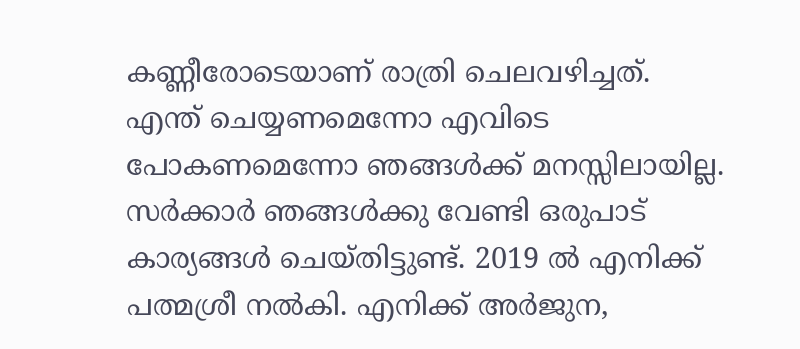കണ്ണീരോടെയാണ് രാത്രി ചെലവഴിച്ചത്. എന്ത് ചെയ്യണമെന്നോ എവിടെ പോകണമെന്നോ ഞങ്ങള്‍ക്ക് മനസ്സിലായില്ല. സര്‍ക്കാര്‍ ഞങ്ങള്‍ക്കു വേണ്ടി ഒരുപാട് കാര്യങ്ങള്‍ ചെയ്തിട്ടുണ്ട്. 2019 ല്‍ എനിക്ക് പത്മശ്രീ നല്‍കി. എനിക്ക് അര്‍ജുന,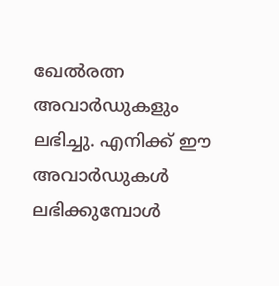ഖേല്‍രത്ന അവാര്‍ഡുകളും ലഭിച്ചു. എനിക്ക് ഈ അവാര്‍ഡുകള്‍ ലഭിക്കുമ്പോള്‍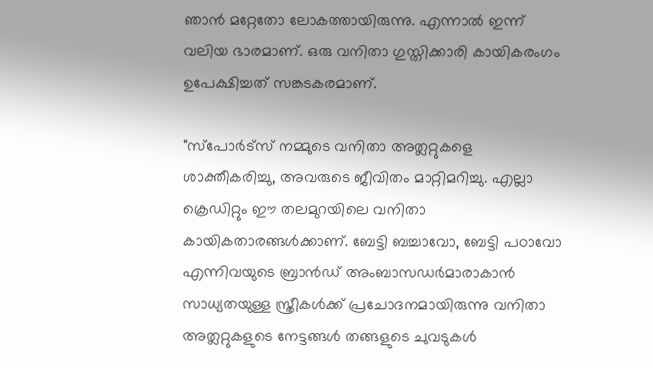ഞാന്‍ മറ്റേതോ ലോകത്തായിരുന്നു. എന്നാല്‍ ഇന്ന് വലിയ ഭാരമാണ്. ഒരു വനിതാ ഗുസ്തിക്കാരി കായികരംഗം ഉപേക്ഷിച്ചത് സങ്കടകരമാണ്.

"സ്പോര്‍ട്സ് നമ്മുടെ വനിതാ അത്ലറ്റുകളെ ശാക്തീകരിച്ചു, അവരുടെ ജീവിതം മാറ്റിമറിച്ചു. എല്ലാ ക്രെഡിറ്റും ഈ തലമുറയിലെ വനിതാ കായികതാരങ്ങള്‍ക്കാണ്. ബേട്ടി ബച്ചാവോ, ബേട്ടി പഠാവോ എന്നിവയുടെ ബ്രാന്‍ഡ് അംബാസഡര്‍മാരാകാന്‍ സാധ്യതയുള്ള സ്ത്രീകള്‍ക്ക് പ്രചോദനമായിരുന്നു വനിതാ അത്ലറ്റുകളുടെ നേട്ടങ്ങള്‍ തങ്ങളുടെ ചുവടുകള്‍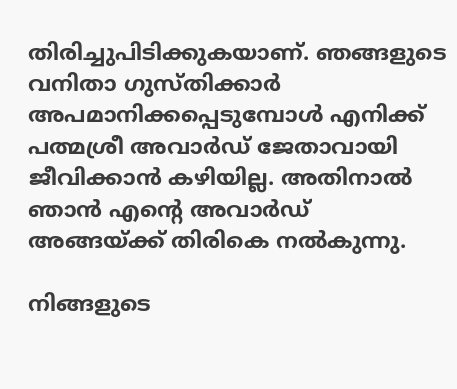തിരിച്ചുപിടിക്കുകയാണ്. ഞങ്ങളുടെ വനിതാ ഗുസ്തിക്കാര്‍ അപമാനിക്കപ്പെടുമ്പോള്‍ എനിക്ക് പത്മശ്രീ അവാര്‍ഡ് ജേതാവായി ജീവിക്കാന്‍ കഴിയില്ല. അതിനാല്‍ ഞാന്‍ എന്‍റെ അവാര്‍ഡ് അങ്ങയ്ക്ക് തിരികെ നല്‍കുന്നു.

നിങ്ങളുടെ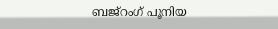ബജ്റംഗ് പൂനിയ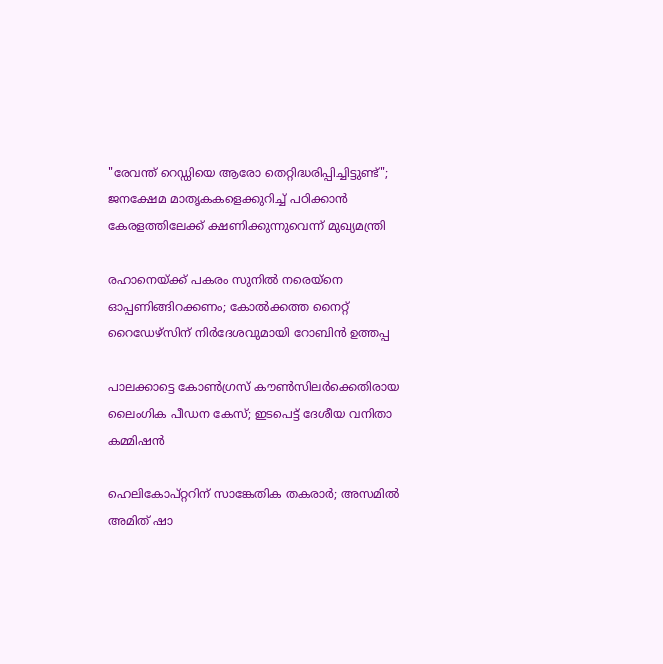"രേവന്ത് റെഡ്ഡിയെ ആരോ തെറ്റിദ്ധരിപ്പിച്ചിട്ടുണ്ട്"; ജനക്ഷേമ മാതൃകകളെക്കുറിച്ച് പഠിക്കാൻ കേരളത്തിലേക്ക് ക്ഷണിക്കുന്നുവെന്ന് മുഖ്യമന്ത്രി

രഹാനെയ്ക്ക് പകരം സുനിൽ നരെയ്നെ ഓപ്പണിങ്ങിറക്കണം; കോൽക്കത്ത നൈറ്റ് റൈഡേഴ്സിന് നിർദേശവുമായി റോബിൻ ഉത്തപ്പ

പാലക്കാട്ടെ കോൺഗ്രസ് കൗൺസിലർക്കെതിരായ ലൈംഗിക പീഡന കേസ്; ഇടപെട്ട് ദേശീയ വനിതാ കമ്മിഷൻ

ഹെലികോപ്റ്ററിന് സാങ്കേതിക തകരാർ; അസമിൽ അമിത് ഷാ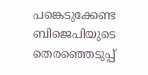പങ്കെടുക്കേണ്ട ബിജെപിയുടെ തെരഞ്ഞെടുപ്പ്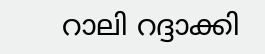റാലി റദ്ദാക്കി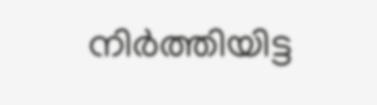നിർത്തിയിട്ട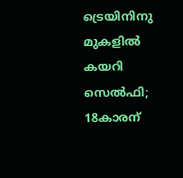ട്രെയിനിനു മുകളിൽ കയറി സെൽഫി; 18കാരന്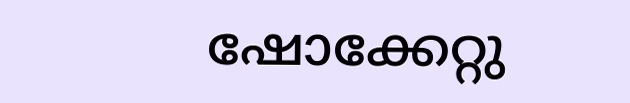ഷോക്കേറ്റു